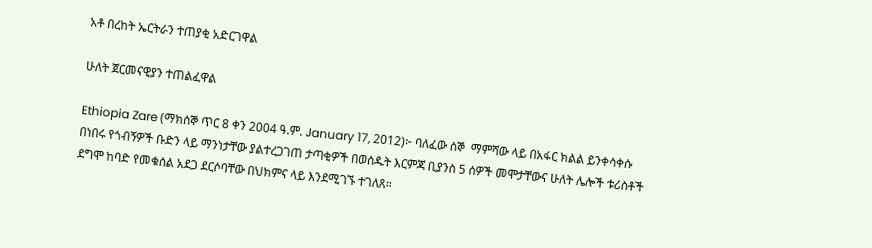አቶ በረከት ኤርትራን ተጠያቂ አድርገዋል

ሁለት ጀርመናዊያን ተጠልፈዋል

Ethiopia Zare (ማክሰኞ ጥር 8 ቀን 2004 ዓ.ም. January 17, 2012)፦ ባለፈው ሰኞ  ማምሻው ላይ በአፋር ክልል ይንቀሳቀሱ በነበሩ የጎብኝዎች ቡድን ላይ ማንነታቸው ያልተረጋገጠ ታጣቂዎች በወሰዱት እርምጃ ቢያንስ 5 ሰዎች መሞታቸውና ሁለት ሌሎች ቱሪስቶች ደግሞ ከባድ የመቁሰል አደጋ ደርሶባቸው በህክምና ላይ እንደሚገኙ ተገለጸ።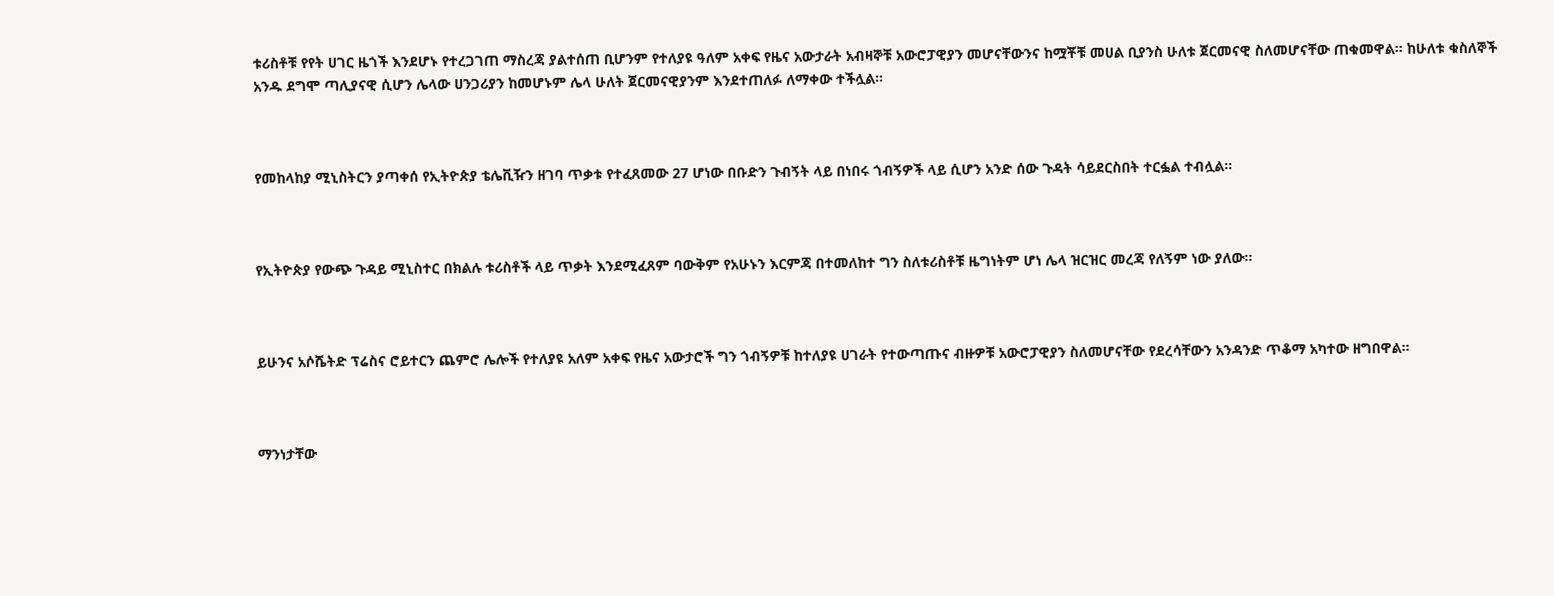ቱሪስቶቹ የየት ሀገር ዜጎች እንደሆኑ የተረጋገጠ ማስረጃ ያልተሰጠ ቢሆንም የተለያዩ ዓለም አቀፍ የዜና አውታራት አብዛኞቹ አውሮፓዊያን መሆናቸውንና ከሟቾቹ መሀል ቢያንስ ሁለቱ ጀርመናዊ ስለመሆናቸው ጠቁመዋል። ከሁለቱ ቁስለኞች አንዱ ደግሞ ጣሊያናዊ ሲሆን ሌላው ሀንጋሪያን ከመሆኑም ሌላ ሁለት ጀርመናዊያንም እንደተጠለፉ ለማቀው ተችሏል።



የመከላከያ ሚኒስትርን ያጣቀሰ የኢትዮጵያ ቴሌቪዥን ዘገባ ጥቃቱ የተፈጸመው 27 ሆነው በቡድን ጉብኝት ላይ በነበሩ ጎብኝዎች ላይ ሲሆን አንድ ሰው ጉዳት ሳይደርስበት ተርፏል ተብሏል።



የኢትዮጵያ የውጭ ጉዳይ ሚኒስተር በክልሉ ቱሪስቶች ላይ ጥቃት እንደሚፈጸም ባውቅም የአሁኑን እርምጃ በተመለከተ ግን ስለቱሪስቶቹ ዜግነትም ሆነ ሌላ ዝርዝር መረጃ የለኝም ነው ያለው።



ይሁንና አሶሼትድ ፕሬስና ሮይተርን ጨምሮ ሌሎች የተለያዩ አለም አቀፍ የዜና አውታሮች ግን ጎብኝዎቹ ከተለያዩ ሀገራት የተውጣጡና ብዙዎቹ አውሮፓዊያን ስለመሆናቸው የደረሳቸውን አንዳንድ ጥቆማ አካተው ዘግበዋል።



ማንነታቸው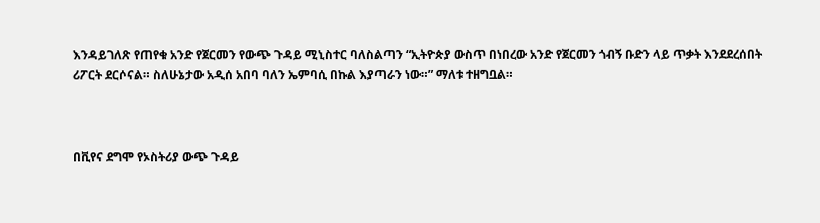እንዳይገለጽ የጠየቁ አንድ የጀርመን የውጭ ጉዳይ ሚኒስተር ባለስልጣን “ኢትዮጵያ ውስጥ በነበረው አንድ የጀርመን ጎብኝ ቡድን ላይ ጥቃት እንደደረሰበት ሪፖርት ደርሶናል። ስለሁኔታው አዲሰ አበባ ባለን ኤምባሲ በኩል እያጣራን ነው።” ማለቱ ተዘግቧል።



በቪየና ደግሞ የኦስትሪያ ውጭ ጉዳይ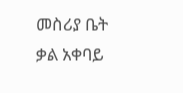መስሪያ ቤት ቃል አቀባይ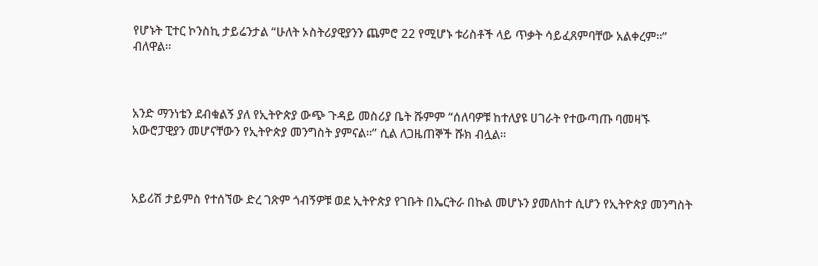የሆኑት ፒተር ኮንስኪ ታይሬንታል “ሁለት ኦስትሪያዊያንን ጨምሮ 22 የሚሆኑ ቱሪስቶች ላይ ጥቃት ሳይፈጸምባቸው አልቀረም።” ብለዋል።



አንድ ማንነቴን ደብቁልኝ ያለ የኢትዮጵያ ውጭ ጉዳይ መስሪያ ቤት ሹምም “ሰለባዎቹ ከተለያዩ ሀገራት የተውጣጡ ባመዛኙ አውሮፓዊያን መሆናቸውን የኢትዮጵያ መንግስት ያምናል።” ሲል ለጋዜጠኞች ሹክ ብሏል።



አይሪሽ ታይምስ የተሰኘው ድረ ገጽም ጎብኝዎቹ ወደ ኢትዮጵያ የገቡት በኤርትራ በኩል መሆኑን ያመለከተ ሲሆን የኢትዮጵያ መንግስት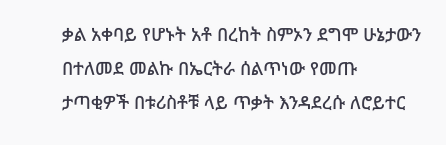ቃል አቀባይ የሆኑት አቶ በረከት ስምኦን ደግሞ ሁኔታውን በተለመደ መልኩ በኤርትራ ሰልጥነው የመጡ ታጣቂዎች በቱሪስቶቹ ላይ ጥቃት እንዳደረሱ ለሮይተር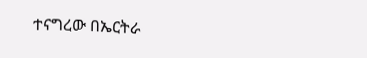ተናግረው በኤርትራ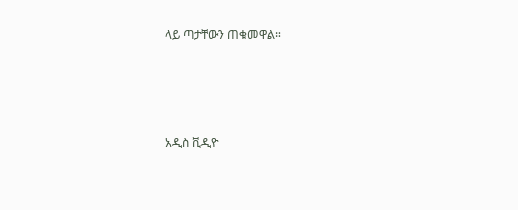ላይ ጣታቸውን ጠቁመዋል።





አዲስ ቪዲዮ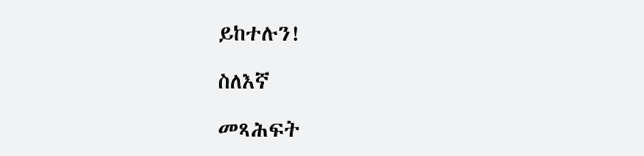ይከተሉን!

ስለእኛ

መጻሕፍት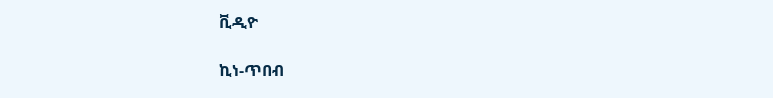ቪዲዮ

ኪነ-ጥበብ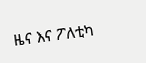ዜና እና ፖለቲካ